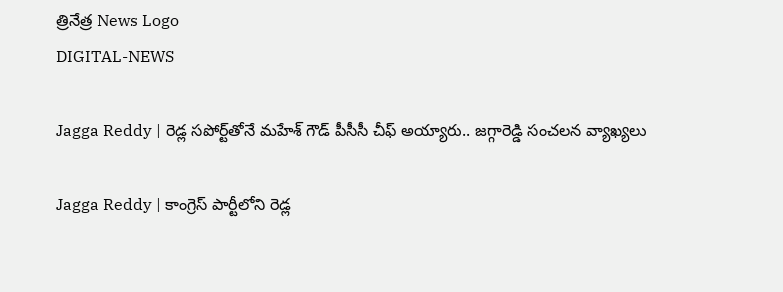త్రినేత్ర News Logo
DIGITAL-NEWS

Jagga Reddy | రెడ్ల స‌పోర్ట్‌తోనే మ‌హేశ్ గౌడ్ పీసీసీ చీఫ్‌ అయ్యారు.. జ‌గ్గారెడ్డి సంచ‌ల‌న వ్యాఖ్య‌లు

Jagga Reddy | కాంగ్రెస్ పార్టీలోని రెడ్ల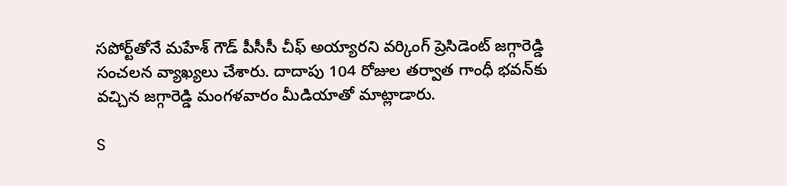స‌పోర్ట్‌తోనే మ‌హేశ్ గౌడ్ పీసీసీ చీఫ్ అయ్యార‌ని వ‌ర్కింగ్ ప్రెసిడెంట్ జ‌గ్గారెడ్డి సంచ‌ల‌న వ్యాఖ్య‌లు చేశారు. దాదాపు 104 రోజుల త‌ర్వాత గాంధీ భ‌వ‌న్‌కు వ‌చ్చిన జ‌గ్గారెడ్డి మంగ‌ళ‌వారం మీడియాతో మాట్లాడారు.

S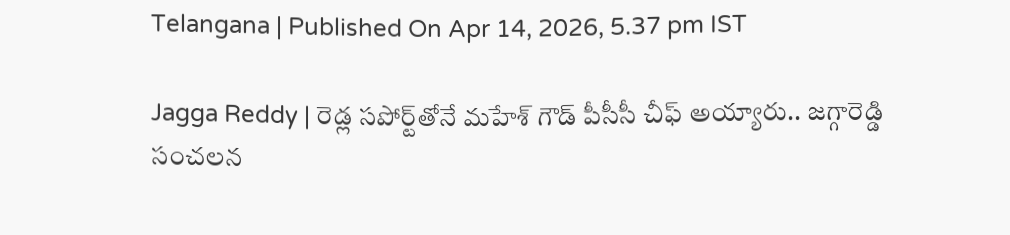Telangana | Published On Apr 14, 2026, 5.37 pm IST

Jagga Reddy | రెడ్ల స‌పోర్ట్‌తోనే మ‌హేశ్ గౌడ్ పీసీసీ చీఫ్‌ అయ్యారు.. జ‌గ్గారెడ్డి సంచ‌ల‌న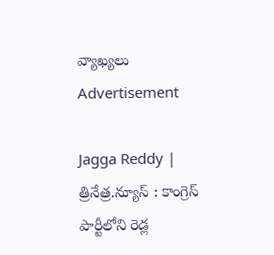వ్యాఖ్య‌లు
Advertisement

Jagga Reddy | త్రినేత్ర‌.న్యూస్ : కాంగ్రెస్ పార్టీలోని రెడ్ల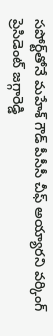స‌పోర్ట్‌తోనే మ‌హేశ్ గౌడ్ పీసీసీ చీఫ్ అయ్యార‌ని వ‌ర్కింగ్ ప్రెసిడెంట్ జ‌గ్గారెడ్డి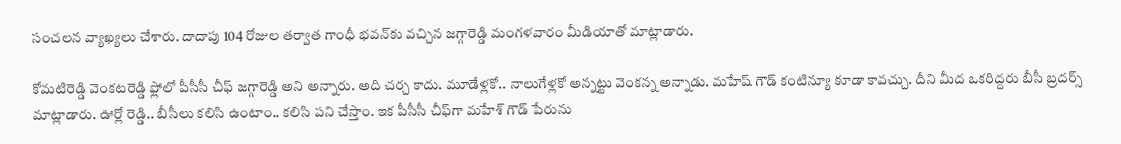సంచ‌ల‌న వ్యాఖ్య‌లు చేశారు. దాదాపు 104 రోజుల త‌ర్వాత గాంధీ భ‌వ‌న్‌కు వ‌చ్చిన జ‌గ్గారెడ్డి మంగ‌ళ‌వారం మీడియాతో మాట్లాడారు.

కోమటిరెడ్డి వెంకటరెడ్డి ఫ్లోలో పీసీసీ చీఫ్ జగ్గారెడ్డి అని అన్నారు. అది చర్చ కాదు. మూడేళ్లకో.. నాలుగేళ్ల‌కో అన్నట్టు వెంకన్న అన్నాడు. మహేష్ గౌడ్ కంటిన్యూ కూడా కావచ్చు. దీని మీద ఒకరిద్దరు బీసీ బ్రదర్స్ మాట్లాడారు. ఊర్లో రెడ్డి.. బీసీలు కలిసి ఉంటాం.. కలిసి పని చేస్తాం. ఇక పీసీసీ చీఫ్‌గా మ‌హేశ్ గౌడ్ పేరును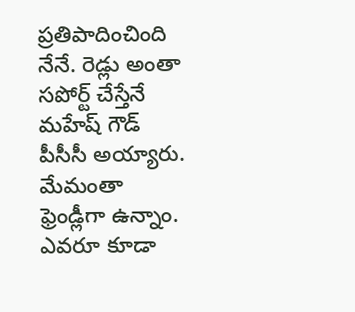ప్ర‌తిపాదించింది నేనే. రెడ్లు అంతా సపోర్ట్ చేస్తేనే మహేష్ గౌడ్ పీసీసీ అయ్యారు. మేమంతా ఫ్రెండ్లీగా ఉన్నాం. ఎవ‌రూ కూడా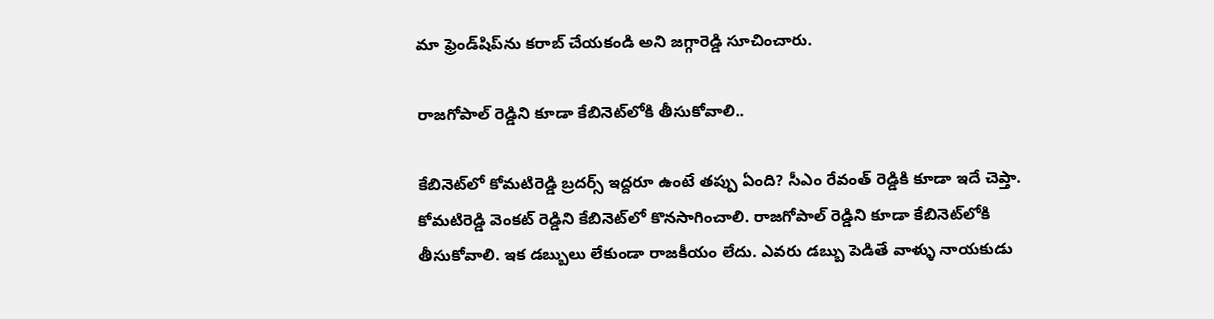మా ఫ్రెండ్‌షిప్‌ను క‌రాబ్ చేయకండి అని జ‌గ్గారెడ్డి సూచించారు.

రాజ‌గోపాల్ రెడ్డిని కూడా కేబినెట్‌లోకి తీసుకోవాలి..

కేబినెట్‌లో కోమటిరెడ్డి బ్రదర్స్ ఇద్దరూ ఉంటే తప్పు ఏంది? సీఎం రేవంత్ రెడ్డికి కూడా ఇదే చెప్తా. కోమ‌టిరెడ్డి వెంక‌ట్ రెడ్డిని కేబినెట్‌లో కొన‌సాగించాలి. రాజ‌గోపాల్ రెడ్డిని కూడా కేబినెట్‌లోకి తీసుకోవాలి. ఇక డబ్బులు లేకుండా రాజకీయం లేదు. ఎవరు డబ్బు పెడితే వాళ్ళు నాయకుడు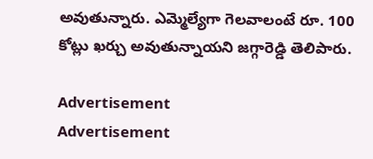అవుతున్నారు. ఎమ్మెల్యేగా గెల‌వాలంటే రూ. 100 కోట్లు ఖ‌ర్చు అవుతున్నాయని జ‌గ్గారెడ్డి తెలిపారు.

Advertisement
Advertisement